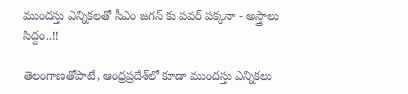ముందస్తు ఎన్నికలతో సీఎం జగన్ కు పవర్ పక్కనా - అస్త్రాలు సిద్దం..!!

తెలంగాణతోపాటే, ఆంధ్ర‌ప్ర‌దేశ్‌లో కూడా ముంద‌స్తు ఎన్నిక‌లు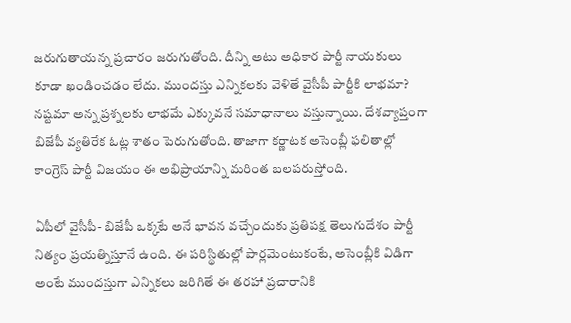జ‌రుగుతాయ‌న్న ప్ర‌చారం జ‌రుగుతోంది. దీన్ని అటు అధికార పార్టీ నాయ‌కులు కూడా ఖండించ‌డం లేదు. ముంద‌స్తు ఎన్నిక‌ల‌కు వెళితే వైసీపీ పార్టీకి లాభ‌మా? న‌ష్ట‌మా అన్న ప్ర‌శ్న‌ల‌కు లాభ‌మే ఎక్కువ‌నే స‌మాధానాలు వ‌స్తున్నాయి. దేశ‌వ్యాప్తంగా బిజేపీ వ్య‌తిరేక ఓట్ల శాతం పెరుగుతోంది. తాజాగా క‌ర్ణాట‌క అసెంబ్లీ ఫ‌లితాల్లో కాంగ్రెస్ పార్టీ విజ‌యం ఈ అభిప్రాయాన్ని మ‌రింత బ‌ల‌ప‌రుస్తోంది.

ఏపీలో వైసీపీ- బిజేపీ ఒక్క‌టే అనే భావ‌న వ‌చ్చేందుకు ప్ర‌తిప‌క్ష తెలుగుదేశం పార్టీ నిత్యం ప్ర‌య‌త్నిస్తూనే ఉంది. ఈ ప‌రిస్థితుల్లో పార్ల‌మెంటుకంటే, అసెంబ్లీకి విడిగా అంటే ముంద‌స్తుగా ఎన్నిక‌లు జ‌రిగితే ఈ త‌ర‌హా ప్ర‌చారానికి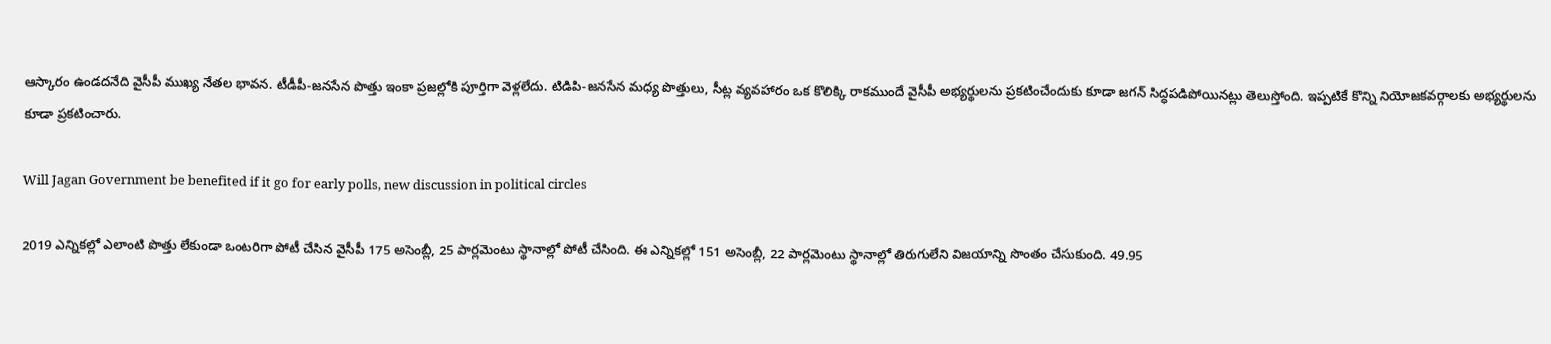ఆస్కారం ఉండ‌ద‌నేది వైసీపీ ముఖ్య నేత‌ల భావ‌న‌. టీడీపీ-జ‌న‌సేన పొత్తు ఇంకా ప్ర‌జ‌ల్లోకి పూర్తిగా వెళ్ల‌లేదు. టిడిపి-జ‌న‌సేన మ‌ధ్య పొత్తులు, సీట్ల వ్య‌వ‌హారం ఒక కొలిక్కి రాక‌ముందే వైసీపీ అభ్య‌ర్థుల‌ను ప్ర‌క‌టించేందుకు కూడా జ‌గ‌న్ సిద్ధ‌ప‌డిపోయిన‌ట్లు తెలుస్తోంది. ఇప్ప‌టికే కొన్ని నియోజ‌క‌వ‌ర్గాల‌కు అభ్య‌ర్థుల‌ను కూడా ప్ర‌క‌టించారు.

Will Jagan Government be benefited if it go for early polls, new discussion in political circles

2019 ఎన్నిక‌ల్లో ఎలాంటి పొత్తు లేకుండా ఒంట‌రిగా పోటీ చేసిన వైసీపీ 175 అసెంబ్లీ, 25 పార్ల‌మెంటు స్థానాల్లో పోటీ చేసింది. ఈ ఎన్నిక‌ల్లో 151 అసెంబ్లీ, 22 పార్ల‌మెంటు స్థానాల్లో తిరుగులేని విజ‌యాన్ని సొంతం చేసుకుంది. 49.95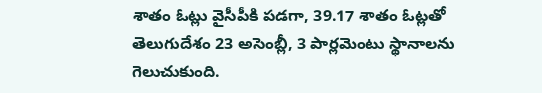శాతం ఓట్లు వైసీపీకి ప‌డ‌గా, 39.17 శాతం ఓట్ల‌తో తెలుగుదేశం 23 అసెంబ్లీ, 3 పార్ల‌మెంటు స్థానాల‌ను గెలుచుకుంది.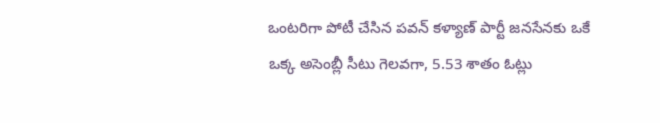ఒంట‌రిగా పోటీ చేసిన ప‌వ‌న్ క‌ళ్యాణ్ పార్టీ జ‌న‌సేన‌కు ఒకే ఒక్క అసెంబ్లీ సీటు గెల‌వ‌గా, 5.53 శాతం ఓట్లు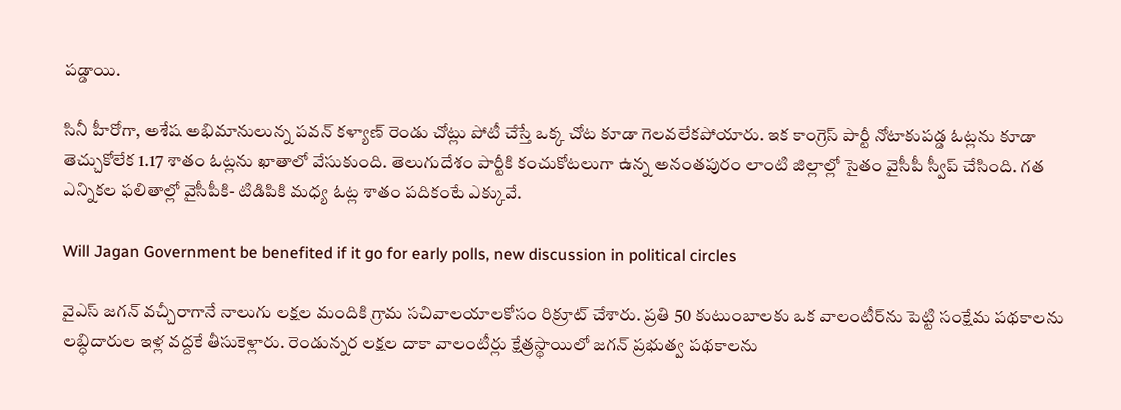ప‌డ్డాయి.

సినీ హీరోగా, అశేష అభిమానులున్న ప‌వ‌న్ క‌ళ్యాణ్ రెండు చోట్లు పోటీ చేస్తే ఒక్క చోట కూడా గెల‌వ‌లేక‌పోయారు. ఇక కాంగ్రెస్ పార్టీ నోటాకుప‌డ్డ ఓట్ల‌ను కూడా తెచ్చుకోలేక 1.17 శాతం ఓట్ల‌ను ఖాతాలో వేసుకుంది. తెలుగుదేశం పార్టీకి కంచుకోట‌లుగా ఉన్న అనంత‌పురం లాంటి జిల్లాల్లో సైతం వైసీపీ స్వీప్ చేసింది. గ‌త ఎన్నిక‌ల ఫ‌లితాల్లో వైసీపీకి- టిడిపికి మ‌ధ్య ఓట్ల శాతం ప‌దికంటే ఎక్కువే.

Will Jagan Government be benefited if it go for early polls, new discussion in political circles

వైఎస్ జ‌గ‌న్ వ‌చ్చీరాగానే నాలుగు ల‌క్ష‌ల మందికి గ్రామ స‌చివాల‌యాల‌కోసం రిక్రూట్ చేశారు. ప్ర‌తి 50 కుటుంబాల‌కు ఒక వాలంటీర్‌ను పెట్టి సంక్షేమ ప‌థ‌కాల‌ను ల‌బ్ధిదారుల ఇళ్ల వ‌ద్ద‌కే తీసుకెళ్లారు. రెండున్నర లక్షల దాకా వాలంటీర్లు క్షేత్ర‌స్థాయిలో జ‌గ‌న్ ప్ర‌భుత్వ ప‌థ‌కాల‌ను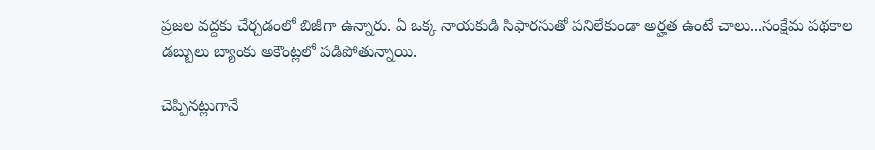ప్ర‌జ‌ల వ‌ద్ద‌కు చేర్చ‌డంలో బిజీగా ఉన్నారు. ఏ ఒక్క నాయ‌కుడి సిఫార‌సుతో ప‌నిలేకుండా అర్హ‌త ఉంటే చాలు...సంక్షేమ ప‌థ‌కాల డ‌బ్బులు బ్యాంకు అకౌంట్ల‌లో ప‌డిపోతున్నాయి.

చెప్పిన‌ట్లుగానే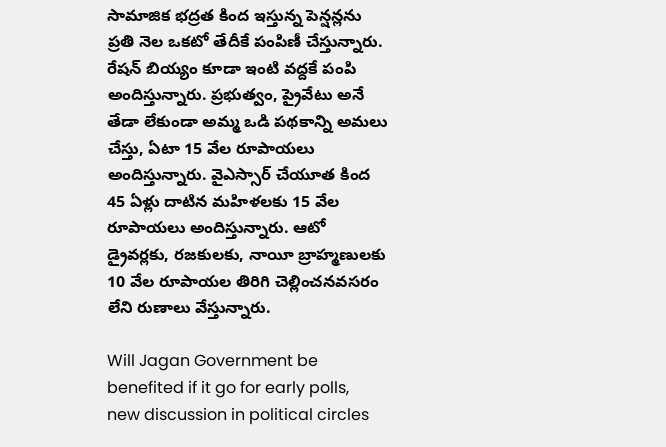సామాజిక భ‌ద్ర‌త కింద ఇస్తున్న పెన్ష‌న్ల‌ను ప్ర‌తి నెల ఒక‌టో తేదీకే పంపిణీ చేస్తున్నారు. రేష‌న్ బియ్యం కూడా ఇంటి వ‌ద్ద‌కే పంపి అందిస్తున్నారు. ప్ర‌భుత్వం, ప్రైవేటు అనే తేడా లేకుండా అమ్మ ఒడి ప‌థ‌కాన్ని అమ‌లు చేస్తు, ఏటా 15 వేల రూపాయ‌లు అందిస్తున్నారు. వైఎస్సార్ చేయూత కింద 45 ఏళ్లు దాటిన మ‌హిళ‌ల‌కు 15 వేల రూపాయ‌లు అందిస్తున్నారు. ఆటో డ్రైవ‌ర్ల‌కు, ర‌జ‌కుల‌కు, నాయీ బ్రాహ్మ‌ణుల‌కు 10 వేల రూపాయ‌ల తిరిగి చెల్లించ‌న‌వ‌స‌రం లేని రుణాలు వేస్తున్నారు.

Will Jagan Government be benefited if it go for early polls, new discussion in political circles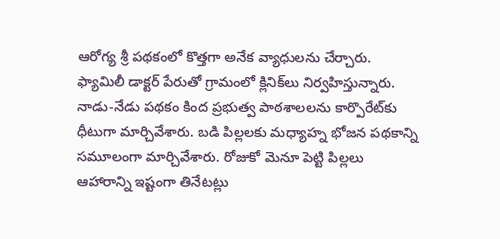ఆరోగ్య శ్రీ ప‌థ‌కంలో కొత్త‌గా అనేక వ్యాధుల‌ను చేర్చారు. ఫ్యామిలీ డాక్ట‌ర్ పేరుతో గ్రామంలో క్లినిక్‌లు నిర్వ‌హిస్తున్నారు. నాడు-నేడు పథ‌కం కింద ప్ర‌భుత్వ పాఠ‌శాల‌ల‌ను కార్పొరేట్‌కు ధీటుగా మార్చివేశారు. బ‌డి పిల్ల‌ల‌కు మ‌ధ్యాహ్న భోజ‌న ప‌థ‌కాన్ని స‌మూలంగా మార్చివేశారు. రోజుకో మెనూ పెట్టి పిల్ల‌లు ఆహారాన్ని ఇష్టంగా తినేట‌ట్లు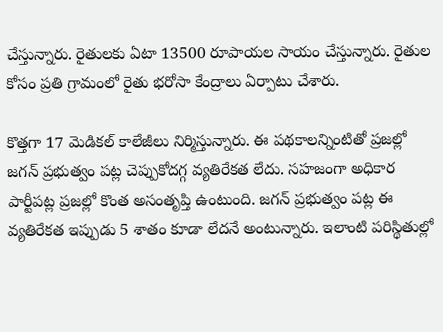చేస్తున్నారు. రైతుల‌కు ఏటా 13500 రూపాయ‌ల సాయం చేస్తున్నారు. రైతుల కోసం ప్ర‌తి గ్రామంలో రైతు భ‌రోసా కేంద్రాలు ఏర్పాటు చేశారు.

కొత్త‌గా 17 మెడిక‌ల్ కాలేజీలు నిర్మిస్తున్నారు. ఈ ప‌థ‌కాల‌న్నింటితో ప్ర‌జ‌ల్లో జ‌గ‌న్ ప్ర‌భుత్వం ప‌ట్ల చెప్పుకోద‌గ్గ వ్య‌తిరేక‌త లేదు. స‌హ‌జంగా అధికార పార్టీప‌ట్ల ప్ర‌జ‌ల్లో కొంత అసంతృప్తి ఉంటుంది. జ‌గ‌న్ ప్ర‌భుత్వం ప‌ట్ల ఈ వ్య‌తిరేక‌త ఇప్పుడు 5 శాతం కూడా లేద‌నే అంటున్నారు. ఇలాంటి ప‌రిస్థితుల్లో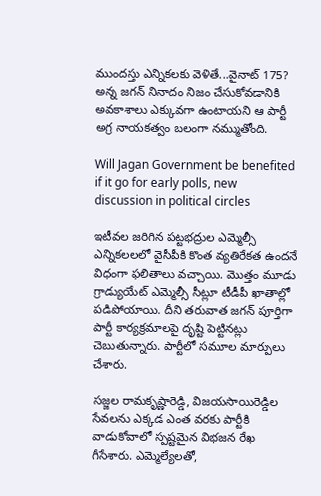ముంద‌స్తు ఎన్నిక‌ల‌కు వెళితే...వైనాట్ 175? అన్న జ‌గ‌న్ నినాదం నిజం చేసుకోవ‌డానికి అవ‌కాశాలు ఎక్కువ‌గా ఉంటాయ‌ని ఆ పార్టీ అగ్ర నాయ‌క‌త్వం బ‌లంగా న‌మ్ముతోంది.

Will Jagan Government be benefited if it go for early polls, new discussion in political circles

ఇటీవల జరిగిన పట్టభద్రుల ఎమ్మెల్సీ ఎన్నికలలలో వైసీపీకి కొంత వ్య‌తిరేక‌త ఉంద‌నే విధంగా ఫ‌లితాలు వ‌చ్చాయి. మొత్తం మూడు గ్రాడ్యుయేట్‌ ఎమ్మెల్సీ సీట్లూ టీడీపీ ఖాతాల్లో పడిపోయాయి. దీని త‌రువాత జ‌గ‌న్ పూర్తిగా పార్టీ కార్య‌క్ర‌మాల‌పై దృష్టి పెట్టిన‌ట్లు చెబుతున్నారు. పార్టీలో స‌మూల మార్పులు చేశారు.

స‌జ్జ‌ల రామ‌కృష్ణారెడ్డి, విజ‌య‌సాయిరెడ్డిల సేవ‌ల‌ను ఎక్క‌డ ఎంత వ‌ర‌కు పార్టీకి వాడుకోవాలో స్ప‌ష్ట‌మైన విభ‌జ‌న రేఖ గీసేశారు. ఎమ్మెల్యేల‌తో,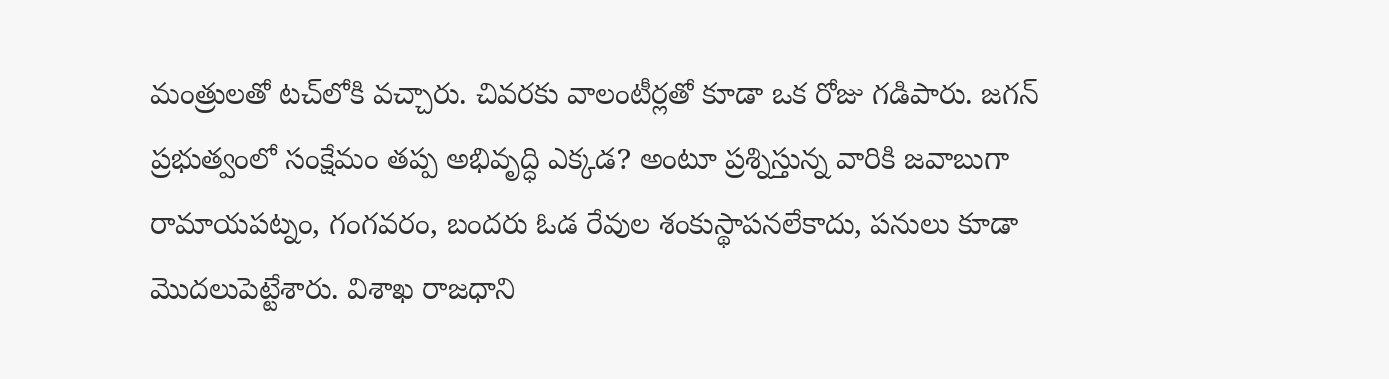మంత్రుల‌తో ట‌చ్‌లోకి వ‌చ్చారు. చివ‌ర‌కు వాలంటీర్ల‌తో కూడా ఒక రోజు గ‌డిపారు. జ‌గ‌న్ ప్ర‌భుత్వంలో సంక్షేమం త‌ప్ప అభివృద్ధి ఎక్క‌డ‌? అంటూ ప్ర‌శ్నిస్తున్న వారికి జ‌వాబుగా రామాయ‌ప‌ట్నం, గంగ‌వ‌రం, బంద‌రు ఓడ రేవుల శంకుస్థాప‌న‌లేకాదు, ప‌నులు కూడా మొద‌లుపెట్టేశారు. విశాఖ రాజ‌ధాని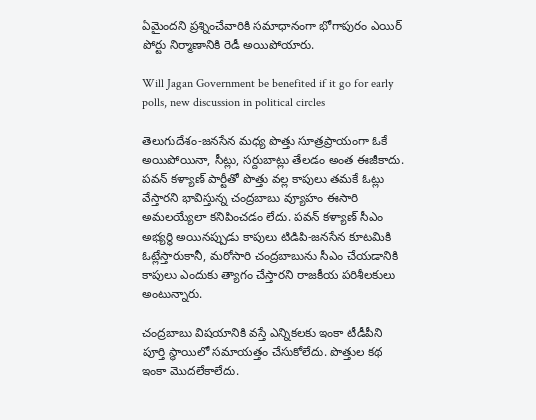ఏమైంద‌ని ప్ర‌శ్నించేవారికి స‌మాధానంగా భోగాపురం ఎయిర్ పోర్టు నిర్మాణానికి రెడీ అయిపోయారు.

Will Jagan Government be benefited if it go for early polls, new discussion in political circles

తెలుగుదేశం-జ‌న‌సేన మ‌ధ్య పొత్తు సూత్ర‌ప్రాయంగా ఓకే అయిపోయినా, సీట్లు, స‌ర్దుబాట్లు తేల‌డం అంత ఈజీకాదు. ప‌వ‌న్ క‌ళ్యాణ్ పార్టీతో పొత్తు వ‌ల్ల కాపులు త‌మ‌కే ఓట్లు వేస్తార‌ని భావిస్తున్న చంద్ర‌బాబు వ్యూహం ఈసారి అమలయ్యేలా క‌నిపించ‌డం లేదు. ప‌వ‌న్ క‌ళ్యాణ్ సీఎం అభ్య‌ర్థి అయినప్పుడు కాపులు టిడిపి-జ‌న‌సేన కూట‌మికి ఓట్లేస్తారుకానీ, మ‌రోసారి చంద్ర‌బాబును సీఎం చేయ‌డానికి కాపులు ఎందుకు త్యాగం చేస్తార‌ని రాజ‌కీయ ప‌రిశీల‌కులు అంటున్నారు.

చంద్రబాబు విషయానికి వస్తే ఎన్నిక‌ల‌కు ఇంకా టీడీపీని పూర్తి స్థాయిలో సమాయత్తం చేసుకోలేదు. పొత్తుల క‌థ ఇంకా మొద‌లేకాలేదు.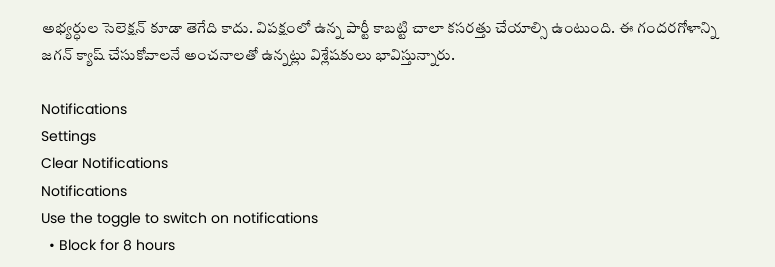అభ్యర్ధుల సెలెక్షన్ కూడా తెగేది కాదు. విపక్షంలో ఉన్న పార్టీ కాబట్టి చాలా కసరత్తు చేయాల్సి ఉంటుంది. ఈ గంద‌ర‌గోళాన్ని జ‌గ‌న్ క్యాష్ చేసుకోవాల‌నే అంచనాలతో ఉన్నట్లు విశ్లేషకులు భావిస్తున్నారు.

Notifications
Settings
Clear Notifications
Notifications
Use the toggle to switch on notifications
  • Block for 8 hours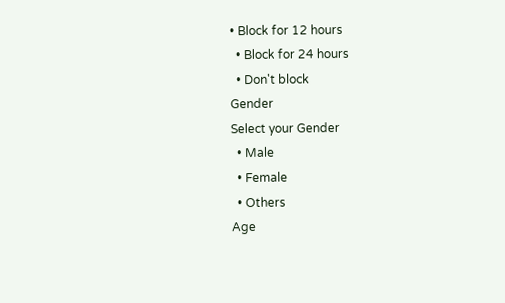• Block for 12 hours
  • Block for 24 hours
  • Don't block
Gender
Select your Gender
  • Male
  • Female
  • Others
Age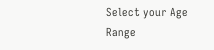Select your Age Range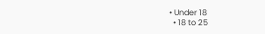• Under 18
  • 18 to 25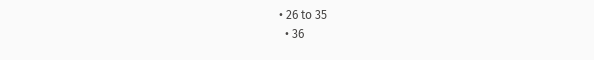• 26 to 35
  • 36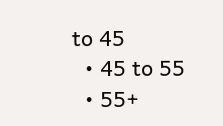to 45
  • 45 to 55
  • 55+